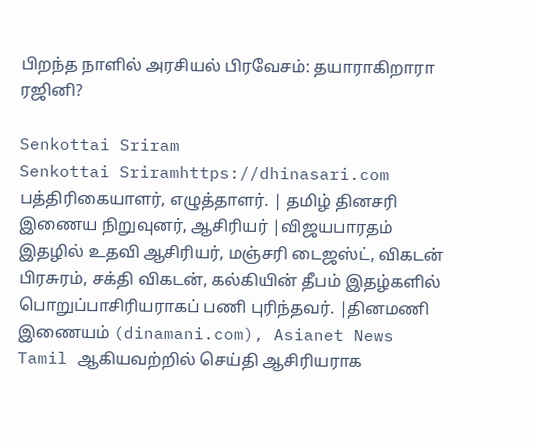பிறந்த நாளில் அரசியல் பிரவேசம்: தயாராகிறாரா ரஜினி?

Senkottai Sriram
Senkottai Sriramhttps://dhinasari.com
பத்திரிகையாளர், எழுத்தாளர். | தமிழ் தினசரி இணைய நிறுவுனர், ஆசிரியர் |விஜயபாரதம் இதழில் உதவி ஆசிரியர், மஞ்சரி டைஜஸ்ட், விகடன் பிரசுரம், சக்தி விகடன், கல்கியின் தீபம் இதழ்களில் பொறுப்பாசிரியராகப் பணி புரிந்தவர். |தினமணி இணையம் (dinamani.com), Asianet News Tamil ஆகியவற்றில் செய்தி ஆசிரியராக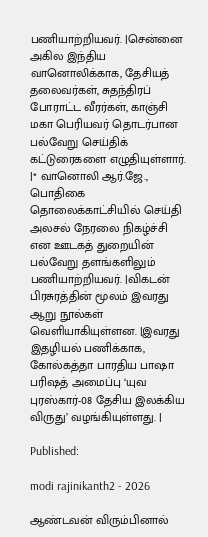பணியாற்றியவர். |சென்னை அகில இந்திய வானொலிக்காக, தேசியத் தலைவர்கள், சுதந்திரப் போராட்ட வீரர்கள், காஞ்சி மகா பெரியவர் தொடர்பான பல்வேறு செய்திக் கட்டுரைகளை எழுதியுள்ளார். |* வானொலி ஆர்.ஜே., பொதிகை தொலைக்காட்சியில் செய்தி அலசல் நேரலை நிகழ்ச்சி என ஊடகத் துறையின் பல்வேறு தளங்களிலும் பணியாற்றியவர். |விகடன் பிரசுரத்தின் மூலம் இவரது ஆறு நூல்கள் வெளியாகியுள்ளன. |இவரது இதழியல் பணிக்காக, கோல்கத்தா பாரதிய பாஷா பரிஷத் அமைப்பு ‘யுவ புரஸ்கார்-08 தேசிய இலக்கிய விருது’ வழங்கியுள்ளது. |

Published:

modi rajinikanth2 - 2026

ஆண்டவன் விரும்பினால்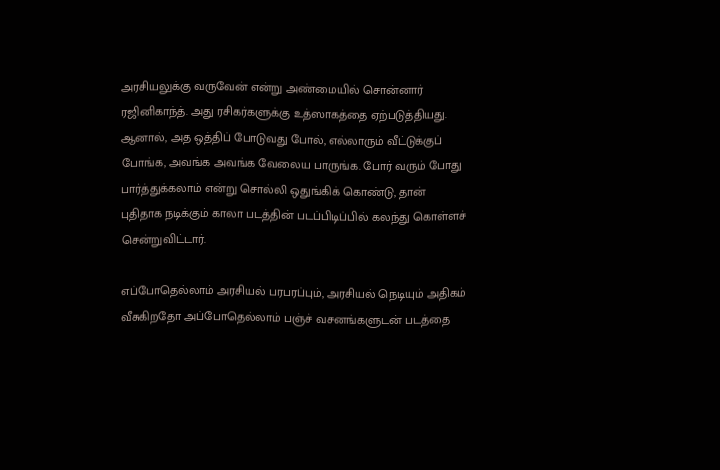அரசியலுக்கு வருவேன் என்று அண்மையில் சொன்னார் ரஜினிகாந்த். அது ரசிகர்களுக்கு உத்ஸாகத்தை ஏற்படுத்தியது. ஆனால், அத ஒத்திப் போடுவது போல், எல்லாரும் வீட்டுக்குப் போங்க, அவங்க அவங்க வேலைய பாருங்க. போர் வரும் போது பார்த்துக்கலாம் என்று சொல்லி ஒதுங்கிக் கொண்டு, தான் புதிதாக நடிக்கும் காலா படத்தின் படப்பிடிப்பில் கலந்து கொள்ளச் சென்றுவிட்டார்.

எப்போதெல்லாம் அரசியல் பரபரப்பும், அரசியல் நெடியும் அதிகம் வீசுகிறதோ அப்போதெல்லாம் பஞ்ச் வசனங்களுடன் படத்தை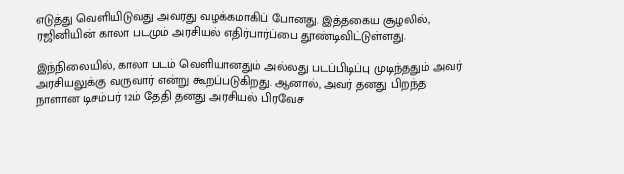எடுத்து வெளியிடுவது அவரது வழக்கமாகிப் போனது. இத்தகைய சூழலில், ரஜினியின் காலா படமும் அரசியல் எதிர்பார்ப்பை தூண்டிவிட்டுள்ளது.

இந்நிலையில், காலா படம் வெளியானதும் அல்லது படப்பிடிப்பு முடிந்ததும் அவர் அரசியலுக்கு வருவார் என்று கூறப்படுகிறது. ஆனால், அவர் தனது பிறந்த நாளான டிசம்பர் 12ம் தேதி தனது அரசியல் பிரவேச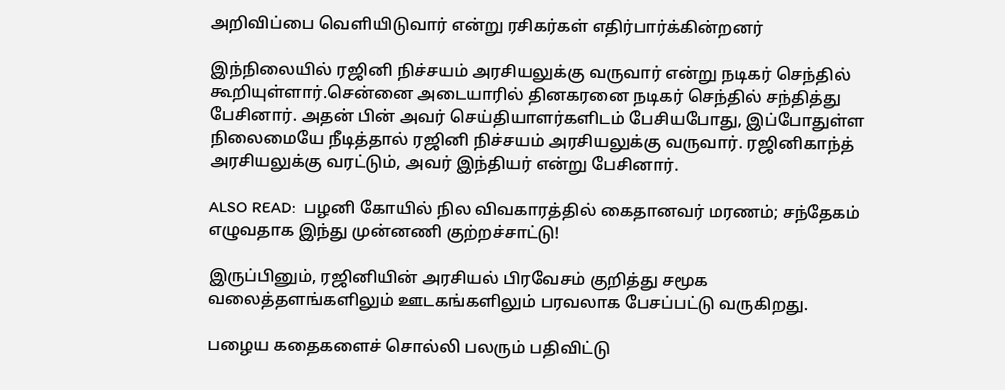அறிவிப்பை வெளியிடுவார் என்று ரசிகர்கள் எதிர்பார்க்கின்றனர்

இந்நிலையில் ரஜினி நிச்சயம் அரசியலுக்கு வருவார் என்று நடிகர் செந்தில் கூறியுள்ளார்.சென்னை அடையாரில் தினகரனை நடிகர் செந்தில் சந்தித்து பேசினார். அதன் பின் அவர் செய்தியாளர்களிடம் பேசியபோது, இப்போதுள்ள நிலைமையே நீடித்தால் ரஜினி நிச்சயம் அரசியலுக்கு வருவார். ரஜினிகாந்த் அரசியலுக்கு வரட்டும், அவர் இந்தியர் என்று பேசினார்.

ALSO READ:  பழனி கோயில் நில விவகாரத்தில் கைதானவர் மரணம்; சந்தேகம் எழுவதாக இந்து முன்னணி குற்றச்சாட்டு!

இருப்பினும், ரஜினியின் அரசியல் பிரவேசம் குறித்து சமூக வலைத்தளங்களிலும் ஊடகங்களிலும் பரவலாக பேசப்பட்டு வருகிறது.

பழைய கதைகளைச் சொல்லி பலரும் பதிவிட்டு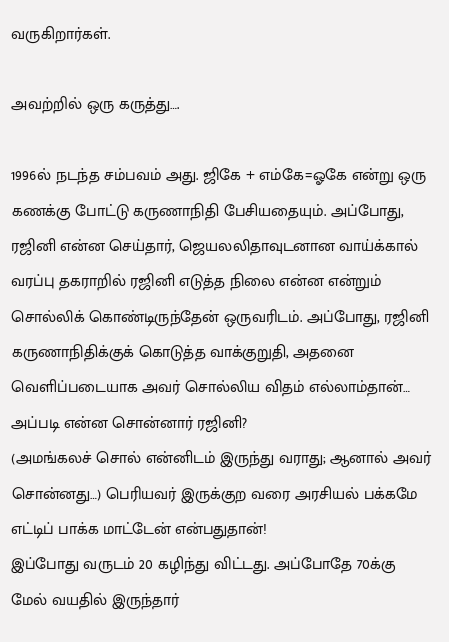வருகிறார்கள்.

அவற்றில் ஒரு கருத்து….

1996ல் நடந்த சம்பவம் அது. ஜிகே + எம்கே=ஓகே என்று ஒரு கணக்கு போட்டு கருணாநிதி பேசியதையும். அப்போது, ரஜினி என்ன செய்தார், ஜெயலலிதாவுடனான வாய்க்கால் வரப்பு தகராறில் ரஜினி எடுத்த நிலை என்ன என்றும் சொல்லிக் கொண்டிருந்தேன் ஒருவரிடம். அப்போது, ரஜினி கருணாநிதிக்குக் கொடுத்த வாக்குறுதி, அதனை வெளிப்படையாக அவர் சொல்லிய விதம் எல்லாம்தான்…
அப்படி என்ன சொன்னார் ரஜினி?
(அமங்கலச் சொல் என்னிடம் இருந்து வராது; ஆனால் அவர் சொன்னது…) பெரியவர் இருக்குற வரை அரசியல் பக்கமே எட்டிப் பாக்க மாட்டேன் என்பதுதான்!
இப்போது வருடம் 20 கழிந்து விட்டது. அப்போதே 70க்கு மேல் வயதில் இருந்தார்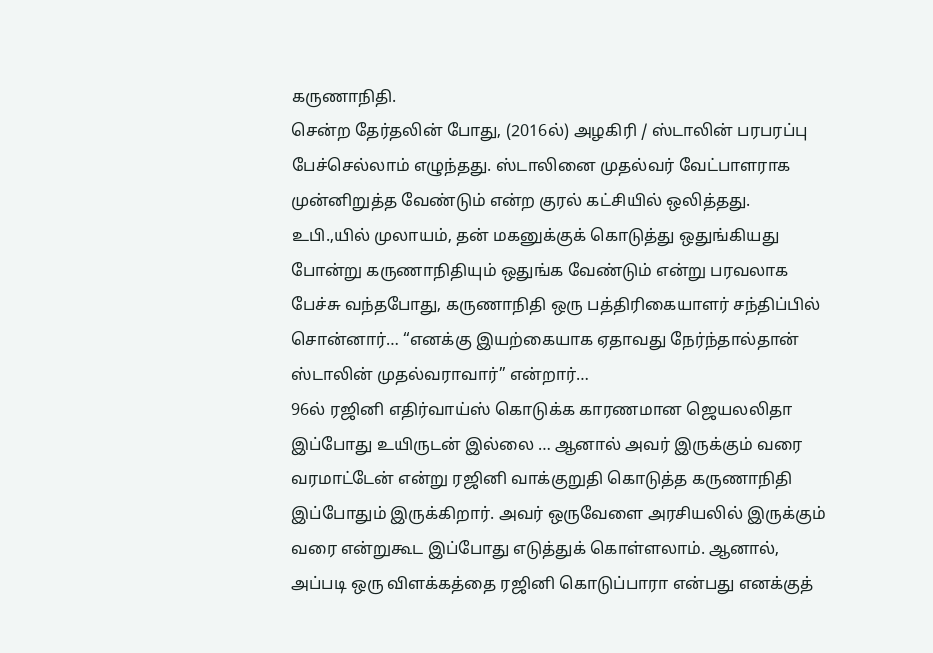கருணாநிதி.
சென்ற தேர்தலின் போது, (2016ல்) அழகிரி / ஸ்டாலின் பரபரப்பு பேச்செல்லாம் எழுந்தது. ஸ்டாலினை முதல்வர் வேட்பாளராக முன்னிறுத்த வேண்டும் என்ற குரல் கட்சியில் ஒலித்தது. உபி.,யில் முலாயம், தன் மகனுக்குக் கொடுத்து ஒதுங்கியது போன்று கருணாநிதியும் ஒதுங்க வேண்டும் என்று பரவலாக பேச்சு வந்தபோது, கருணாநிதி ஒரு பத்திரிகையாளர் சந்திப்பில் சொன்னார்… “எனக்கு இயற்கையாக ஏதாவது நேர்ந்தால்தான் ஸ்டாலின் முதல்வராவார்” என்றார்…
96ல் ரஜினி எதிர்வாய்ஸ் கொடுக்க காரணமான ஜெயலலிதா இப்போது உயிருடன் இல்லை … ஆனால் அவர் இருக்கும் வரை வரமாட்டேன் என்று ரஜினி வாக்குறுதி கொடுத்த கருணாநிதி இப்போதும் இருக்கிறார். அவர் ஒருவேளை அரசியலில் இருக்கும் வரை என்றுகூட இப்போது எடுத்துக் கொள்ளலாம். ஆனால், அப்படி ஒரு விளக்கத்தை ரஜினி கொடுப்பாரா என்பது எனக்குத்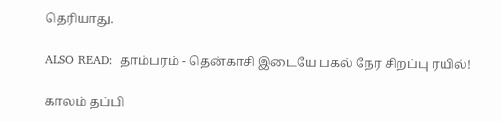தெரியாது.

ALSO READ:  தாம்பரம் - தென்காசி இடையே பகல் நேர சிறப்பு ரயில்!

காலம் தப்பி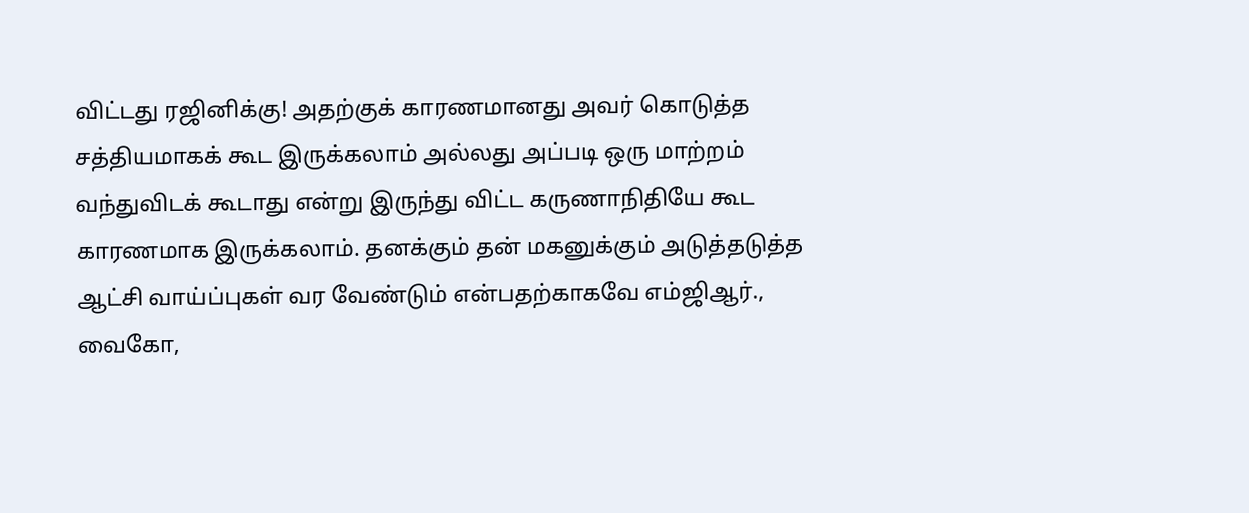விட்டது ரஜினிக்கு! அதற்குக் காரணமானது அவர் கொடுத்த சத்தியமாகக் கூட இருக்கலாம் அல்லது அப்படி ஒரு மாற்றம் வந்துவிடக் கூடாது என்று இருந்து விட்ட கருணாநிதியே கூட காரணமாக இருக்கலாம். தனக்கும் தன் மகனுக்கும் அடுத்தடுத்த ஆட்சி வாய்ப்புகள் வர வேண்டும் என்பதற்காகவே எம்ஜிஆர்., வைகோ,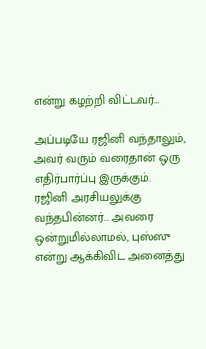என்று கழற்றி விட்டவர்…

அப்படியே ரஜினி வந்தாலும், அவர் வரும் வரைதான் ஒரு எதிர்பார்ப்பு இருக்கும்.
ரஜினி அரசியலுக்கு வந்தபின்னர்… அவரை ஒன்றுமில்லாமல், புஸ்ஸு என்று ஆக்கிவிட அனைத்து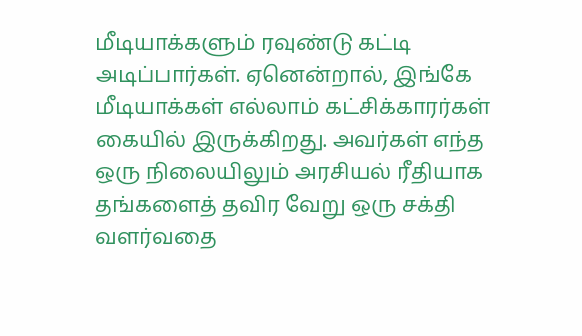மீடியாக்களும் ரவுண்டு கட்டி அடிப்பார்கள். ஏனென்றால், இங்கே மீடியாக்கள் எல்லாம் கட்சிக்காரர்கள் கையில் இருக்கிறது. அவர்கள் எந்த ஒரு நிலையிலும் அரசியல் ரீதியாக தங்களைத் தவிர வேறு ஒரு சக்தி வளர்வதை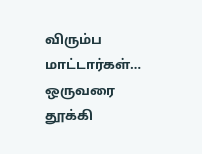விரும்ப மாட்டார்கள்… ஒருவரை தூக்கி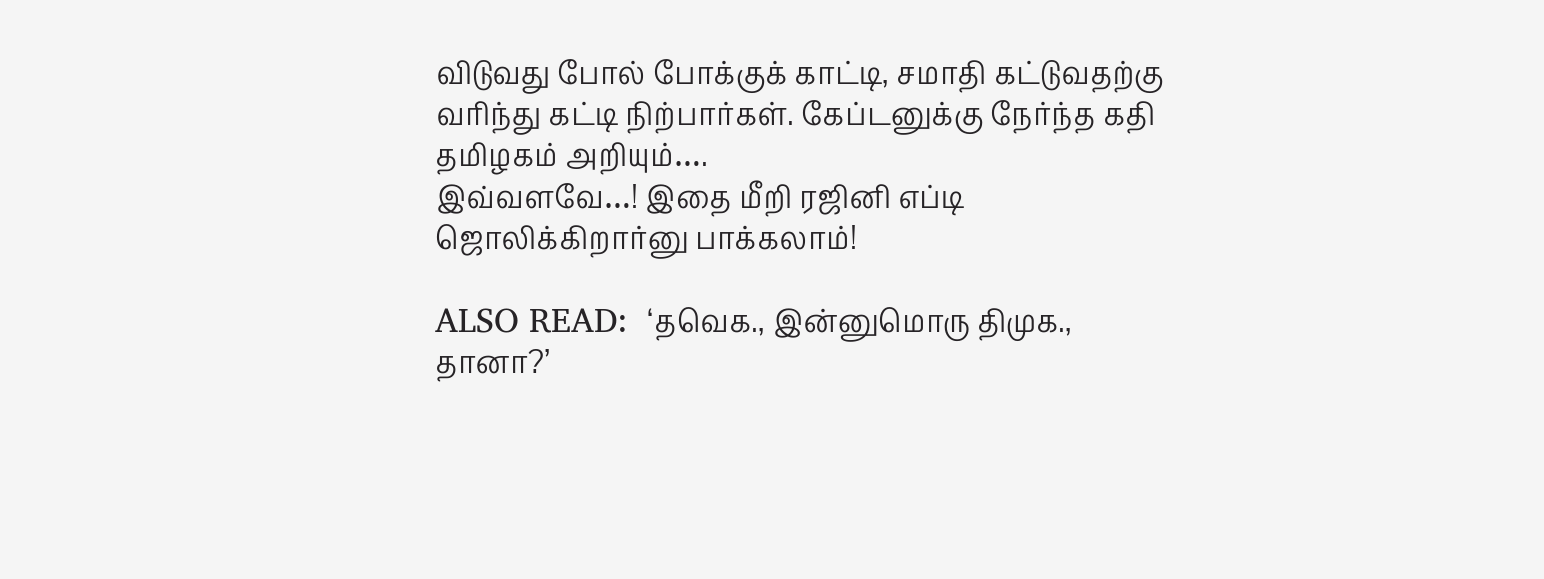விடுவது போல் போக்குக் காட்டி, சமாதி கட்டுவதற்கு வரிந்து கட்டி நிற்பார்கள். கேப்டனுக்கு நேர்ந்த கதி தமிழகம் அறியும்….
இவ்வளவே…! இதை மீறி ரஜினி எப்டி ஜொலிக்கிறார்னு பாக்கலாம்!

ALSO READ:  ‘தவெக., இன்னுமொரு திமுக., தானா?’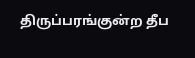திருப்பரங்குன்ற தீப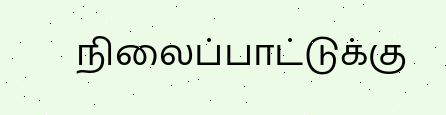நிலைப்பாட்டுக்கு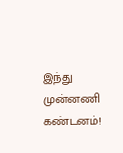இந்து முன்னணி கண்டனம்!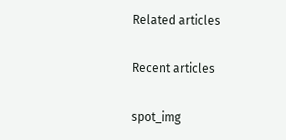Related articles

Recent articles

spot_img